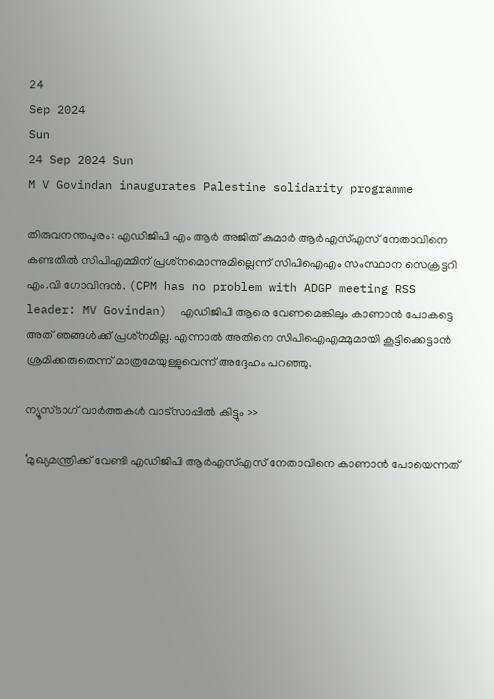24
Sep 2024
Sun
24 Sep 2024 Sun
M V Govindan inaugurates Palestine solidarity programme

തിരുവനന്തപുരം: എഡിജിപി എം ആര്‍ അജിത് കുമാര്‍ ആര്‍എസ്എസ് നേതാവിനെ കണ്ടതില്‍ സിപിഎമ്മിന് പ്രശ്‌നമൊന്നുമില്ലെന്ന് സിപിഐഎം സംസ്ഥാന സെക്രട്ടറി എം.വി ഗോവിന്ദന്‍. (CPM has no problem with ADGP meeting RSS leader: MV Govindan)  എഡിജിപി ആരെ വേണമെങ്കിലും കാണാന്‍ പോകട്ടെ അത് ഞങ്ങള്‍ക്ക് പ്രശ്‌നമില്ല. എന്നാല്‍ അതിനെ സിപിഐഎമ്മുമായി കൂട്ടിക്കെട്ടാന്‍ ശ്രമിക്കരുതെന്ന് മാത്രമേയുള്ളുവെന്ന് അദ്ദേഹം പറഞ്ഞു.

ന്യൂസ്ടാഗ് വാര്‍ത്തകള്‍ വാട്‌സാപ്പില്‍ കിട്ടും >>

‘മുഖ്യമന്ത്രിക്ക് വേണ്ടി എഡിജിപി ആര്‍എസ്എസ് നേതാവിനെ കാണാന്‍ പോയെന്നത്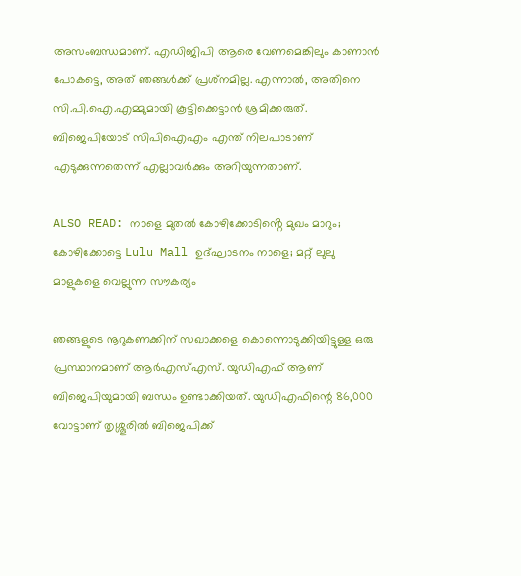അസംബന്ധമാണ്. എഡിജിപി ആരെ വേണമെങ്കിലും കാണാന്‍ പോകട്ടെ, അത് ഞങ്ങള്‍ക്ക് പ്രശ്‌നമില്ല. എന്നാല്‍, അതിനെ സി.പി.ഐ.എമ്മുമായി കൂട്ടിക്കെട്ടാന്‍ ശ്രമിക്കരുത്. ബിജെപിയോട് സിപിഐഎം എന്ത് നിലപാടാണ് എടുക്കുന്നതെന്ന് എല്ലാവര്‍ക്കും അറിയുന്നതാണ്.

ALSO READ: നാളെ മുതൽ കോഴിക്കോടിൻ്റെ മുഖം മാറും; കോഴിക്കോട്ടെ Lulu Mall ഉദ്ഘാടനം നാളെ; മറ്റ് ലുലു മാളുകളെ വെല്ലുന്ന സൗകര്യം

ഞങ്ങളുടെ നൂറുകണക്കിന് സഖാക്കളെ കൊന്നൊടുക്കിയിട്ടുള്ള ഒരു പ്രസ്ഥാനമാണ് ആര്‍എസ്എസ്. യുഡിഎഫ് ആണ് ബിജെപിയുമായി ബന്ധം ഉണ്ടാക്കിയത്. യുഡിഎഫിന്റെ 86,000 വോട്ടാണ് തൃശ്ശൂരില്‍ ബിജെപിക്ക്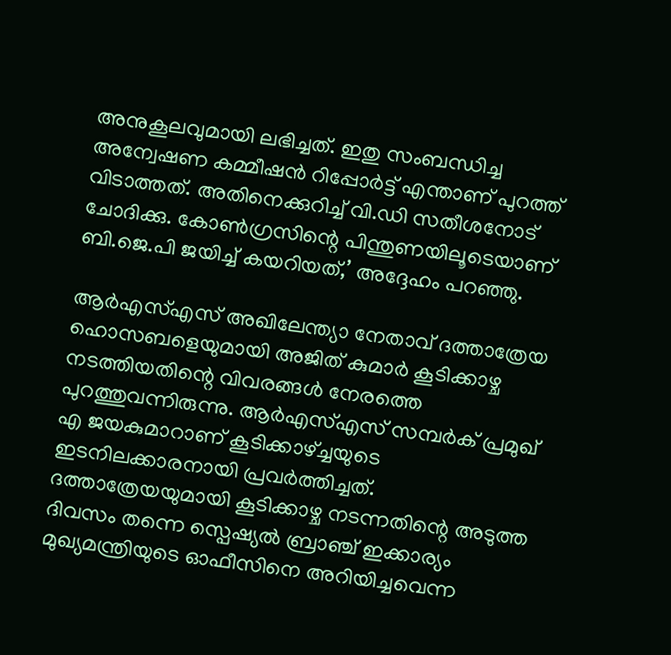അനുകൂലവുമായി ലഭിച്ചത്. ഇതു സംബന്ധിച്ച അന്വേഷണ കമ്മീഷന്‍ റിപ്പോര്‍ട്ട് എന്താണ് പുറത്ത് വിടാത്തത്. അതിനെക്കുറിച്ച് വി.ഡി സതീശനോട് ചോദിക്കു. കോണ്‍ഗ്രസിന്റെ പിന്തുണയിലൂടെയാണ് ബി.ജെ.പി ജയിച്ച് കയറിയത്,’ അദ്ദേഹം പറഞ്ഞു.

ആര്‍എസ്എസ് അഖിലേന്ത്യാ നേതാവ് ദത്താത്രേയ ഹൊസബളെയുമായി അജിത് കുമാര്‍ കൂടിക്കാഴ്ച നടത്തിയതിന്റെ വിവരങ്ങള്‍ നേരത്തെ പുറത്തുവന്നിരുന്നു. ആര്‍എസ്എസ് സമ്പര്‍ക് പ്രമുഖ് എ ജയകുമാറാണ് കൂടിക്കാഴ്ച്ചയുടെ ഇടനിലക്കാരനായി പ്രവര്‍ത്തിച്ചത്. ദത്താത്രേയയുമായി കൂടിക്കാഴ്ച നടന്നതിന്റെ അടുത്ത ദിവസം തന്നെ സ്പെഷ്യല്‍ ബ്രാഞ്ച് ഇക്കാര്യം മുഖ്യമന്ത്രിയുടെ ഓഫീസിനെ അറിയിച്ചവെന്ന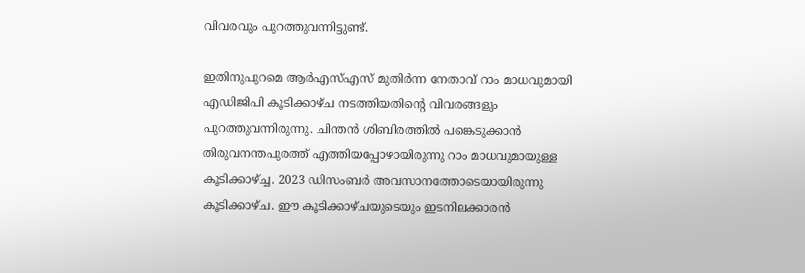വിവരവും പുറത്തുവന്നിട്ടുണ്ട്.

ഇതിനുപുറമെ ആര്‍എസ്എസ് മുതിര്‍ന്ന നേതാവ് റാം മാധവുമായി എഡിജിപി കൂടിക്കാഴ്ച നടത്തിയതിന്റെ വിവരങ്ങളും പുറത്തുവന്നിരുന്നു. ചിന്തന്‍ ശിബിരത്തില്‍ പങ്കെടുക്കാന്‍ തിരുവനന്തപുരത്ത് എത്തിയപ്പോഴായിരുന്നു റാം മാധവുമായുള്ള കൂടിക്കാഴ്ച്ച. 2023 ഡിസംബര്‍ അവസാനത്തോടെയായിരുന്നു കൂടിക്കാഴ്ച. ഈ കൂടിക്കാഴ്ചയുടെയും ഇടനിലക്കാരന്‍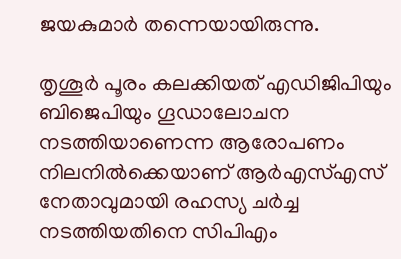ജയകുമാര്‍ തന്നെയായിരുന്നു.

തൃശൂര്‍ പൂരം കലക്കിയത് എഡിജിപിയും ബിജെപിയും ഗൂഡാലോചന നടത്തിയാണെന്ന ആരോപണം നിലനില്‍ക്കെയാണ് ആര്‍എസ്എസ് നേതാവുമായി രഹസ്യ ചര്‍ച്ച നടത്തിയതിനെ സിപിഎം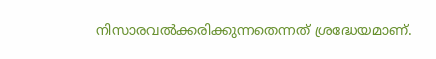നിസാരവല്‍ക്കരിക്കുന്നതെന്നത് ശ്രദ്ധേയമാണ്.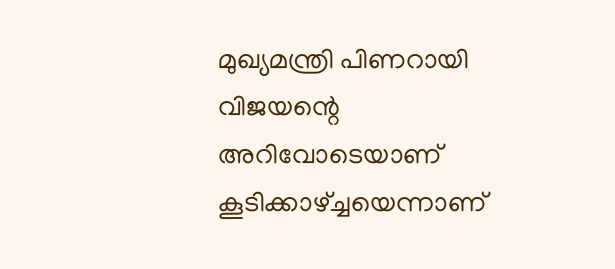മുഖ്യമന്ത്രി പിണറായി വിജയന്റെ അറിവോടെയാണ് കൂടിക്കാഴ്ച്ചയെന്നാണ്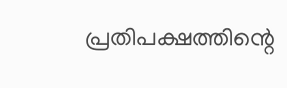പ്രതിപക്ഷത്തിന്റെ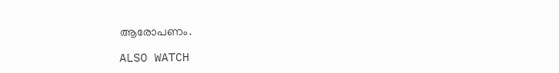ആരോപണം.

ALSO WATCH